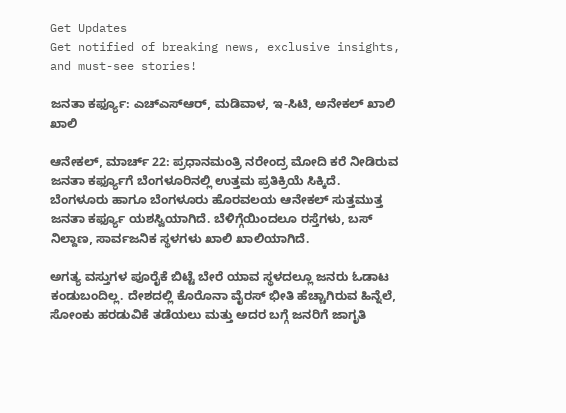Get Updates
Get notified of breaking news, exclusive insights, and must-see stories!

ಜನತಾ ಕರ್ಫ್ಯೂ: ಎಚ್‌ಎಸ್‌ಆರ್‌, ಮಡಿವಾಳ, ಇ-ಸಿಟಿ, ಅನೇಕಲ್ ಖಾಲಿ ಖಾಲಿ

ಆನೇಕಲ್, ಮಾರ್ಚ್ 22: ಪ್ರಧಾನಮಂತ್ರಿ ನರೇಂದ್ರ ಮೋದಿ ಕರೆ ನೀಡಿರುವ ಜನತಾ ಕರ್ಫ್ಯೂಗೆ ಬೆಂಗಳೂರಿನಲ್ಲಿ ಉತ್ತಮ ಪ್ರತಿಕ್ರಿಯೆ ಸಿಕ್ಕಿದೆ. ಬೆಂಗಳೂರು ಹಾಗೂ ಬೆಂಗಳೂರು ಹೊರವಲಯ ಆನೇಕಲ್ ಸುತ್ತಮುತ್ತ ಜನತಾ ಕರ್ಫ್ಯೂ ಯಶಸ್ವಿಯಾಗಿದೆ. ಬೆಳಿಗ್ಗೆಯಿಂದಲೂ ರಸ್ತೆಗಳು, ಬಸ್‌ ನಿಲ್ದಾಣ, ಸಾರ್ವಜನಿಕ ಸ್ಥಳಗಳು ಖಾಲಿ ಖಾಲಿಯಾಗಿದೆ.

ಅಗತ್ಯ ವಸ್ತುಗಳ ಪೂರೈಕೆ ಬಿಟ್ಟೆ ಬೇರೆ ಯಾವ ಸ್ಥಳದಲ್ಲೂ ಜನರು ಓಡಾಟ ಕಂಡುಬಂದಿಲ್ಲ. ದೇಶದಲ್ಲಿ ಕೊರೊನಾ ವೈರಸ್‌ ಭೀತಿ ಹೆಚ್ಚಾಗಿರುವ ಹಿನ್ನೆಲೆ, ಸೋಂಕು ಹರಡುವಿಕೆ ತಡೆಯಲು ಮತ್ತು ಅದರ ಬಗ್ಗೆ ಜನರಿಗೆ ಜಾಗೃತಿ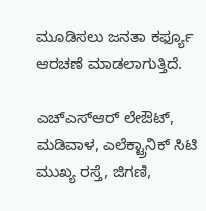ಮೂಡಿಸಲು ಜನತಾ ಕರ್ಫ್ಯೂ ಆರಚಣೆ ಮಾಡಲಾಗುತ್ತಿದೆ.

ಎಚ್‌ಎಸ್‌ಆರ್ ಲೇಔಟ್, ಮಡಿವಾಳ, ಎಲೆಕ್ಟ್ರಾನಿಕ್ ಸಿಟಿ ಮುಖ್ಯ ರಸ್ತೆ, ಜಿಗಣಿ,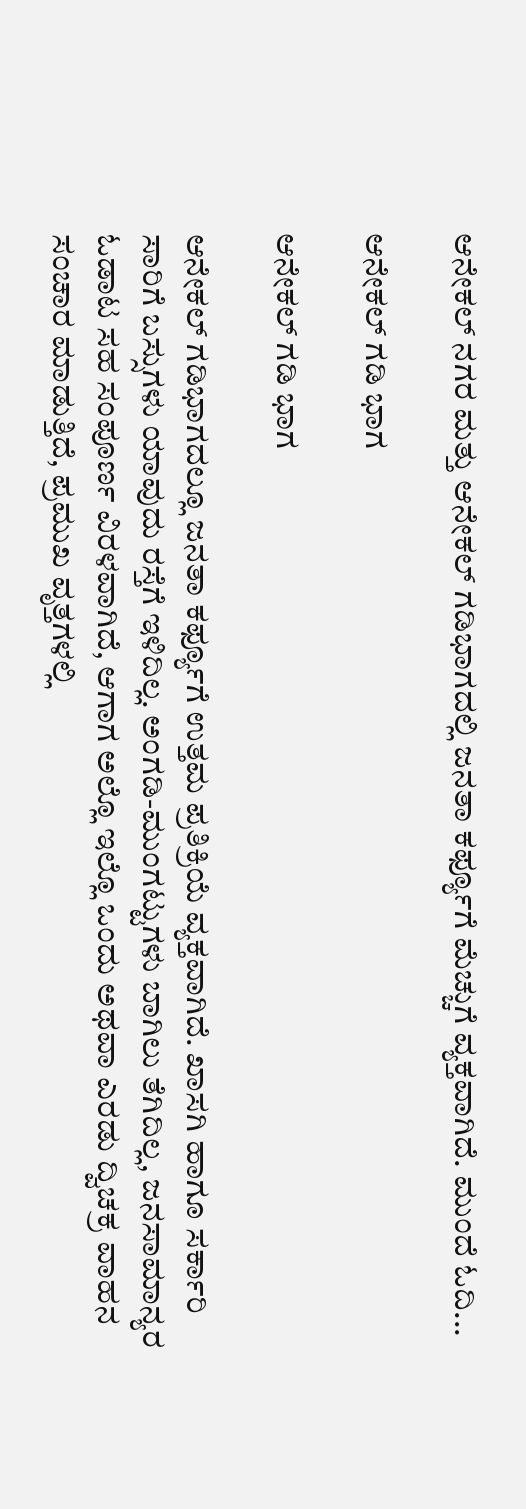ಆನೇಕಲ್ ನಗರ ಮತ್ತು ಆನೇಕಲ್ ಗಡಿಭಾಗದಲ್ಲಿ ಜನತಾ ಕರ್ಫ್ಯೂಗೆ ಮೆಚ್ಚುಗೆ ವ್ಯಕ್ತವಾಗಿದೆ. ಮುಂದೆ ಓದಿ...

ಆನೇಕಲ್‌ ‌ಗಡಿ ಭಾಗ

ಆನೇಕಲ್‌ ‌ಗಡಿ ಭಾಗ

ಆನೇಕಲ್ ಗಡಿಭಾಗದಲ್ಲೂ ಜನತಾ ಕರ್ಫ್ಯೂಗೆ ಉತ್ತಮ ಪ್ರತಿಕ್ರಿಯೆ ವ್ಯಕ್ತವಾಗಿದೆ. ಖಾಸಗಿ ಹಾಗೂ ಸರ್ಕಾರಿ ಸಾರಿಗೆ ಬಸ್ಸುಗಳು ಯಾವುದು ರಸ್ತೆಗೆ ಇಳಿದಿಲ್ಲ. ಅಂಗಡಿ-ಮುಂಗಟ್ಟುಗಳು ಬಾಗಿಲು ತೆಗಿದಿಲ್ಲ, ಜನಸಾಮಾನ್ಯರ ಓಡಾಟ ಸಹ ಸಂಪೂರ್ಣ ವಿರಳವಾಗಿದೆ, ಆಗಾಗ ಅಲ್ಲೊ ಇಲ್ಲೊ ಒಂದು ಅಥವಾ ಎರಡು ದ್ವಿಚಕ್ರ ವಾಹನ ಸಂಚಾರ ಮಾಡುತ್ತಿದೆ, ಪ್ರಮುಖ ವೃತ್ತಗಳಲ್ಲಿ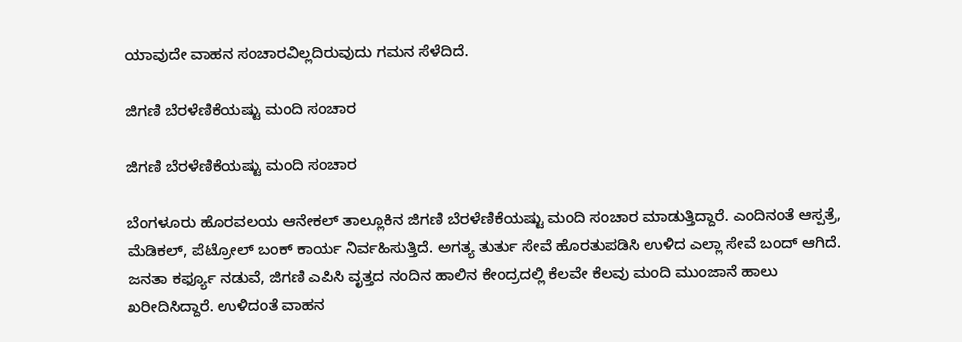ಯಾವುದೇ ವಾಹನ ಸಂಚಾರವಿಲ್ಲದಿರುವುದು ಗಮನ ಸೆಳೆದಿದೆ.

ಜಿಗಣಿ ಬೆರಳೆಣಿಕೆಯಷ್ಟು ಮಂದಿ ಸಂಚಾರ

ಜಿಗಣಿ ಬೆರಳೆಣಿಕೆಯಷ್ಟು ಮಂದಿ ಸಂಚಾರ

ಬೆಂಗಳೂರು ಹೊರವಲಯ ಆನೇಕಲ್ ತಾಲ್ಲೂಕಿನ ಜಿಗಣಿ ಬೆರಳೆಣಿಕೆಯಷ್ಟು ಮಂದಿ ಸಂಚಾರ ಮಾಡುತ್ತಿದ್ದಾರೆ. ಎಂದಿನಂತೆ ಆಸ್ಪತ್ರೆ, ಮೆಡಿಕಲ್, ಪೆಟ್ರೋಲ್ ಬಂಕ್ ಕಾರ್ಯ ನಿರ್ವಹಿಸುತ್ತಿದೆ. ಅಗತ್ಯ ತುರ್ತು ಸೇವೆ ಹೊರತುಪಡಿಸಿ ಉಳಿದ ಎಲ್ಲಾ ಸೇವೆ ಬಂದ್ ಆಗಿದೆ. ಜನತಾ ಕರ್ಫ್ಯೂ ನಡುವೆ, ಜಿಗಣಿ ಎಪಿಸಿ ವೃತ್ತದ ನಂದಿನ ಹಾಲಿನ ಕೇಂದ್ರದಲ್ಲಿ ಕೆಲವೇ ಕೆಲವು ಮಂದಿ ಮುಂಜಾನೆ ಹಾಲು ಖರೀದಿಸಿದ್ದಾರೆ. ಉಳಿದಂತೆ ವಾಹನ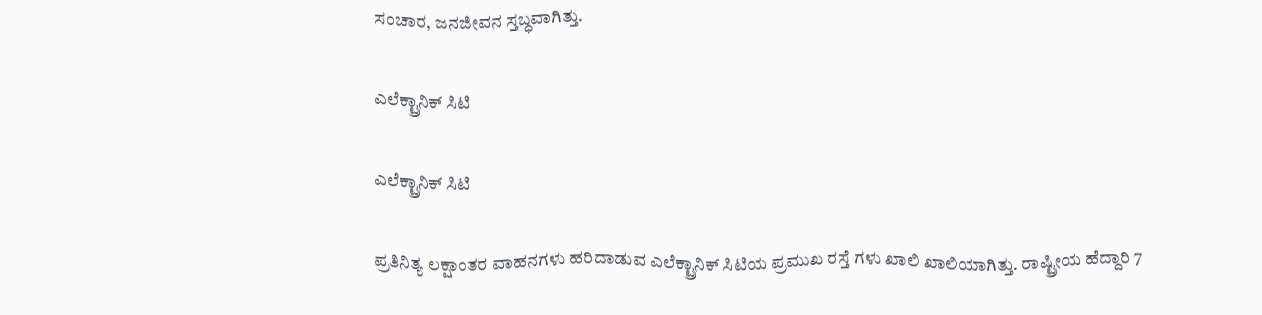ಸಂಚಾರ, ಜನಜೀವನ ಸ್ತಬ್ಧವಾಗಿತ್ತು.

ಎಲೆಕ್ಟ್ರಾನಿಕ್ ಸಿಟಿ

ಎಲೆಕ್ಟ್ರಾನಿಕ್ ಸಿಟಿ

ಪ್ರತಿನಿತ್ಯ ಲಕ್ಷಾಂತರ ವಾಹನಗಳು ಹರಿದಾಡುವ ಎಲೆಕ್ಟ್ರಾನಿಕ್ ಸಿಟಿಯ ಪ್ರಮುಖ ರಸ್ತೆ ಗಳು ಖಾಲಿ ಖಾಲಿಯಾಗಿತ್ತು. ರಾಷ್ಟ್ರೀಯ ಹೆದ್ದಾರಿ 7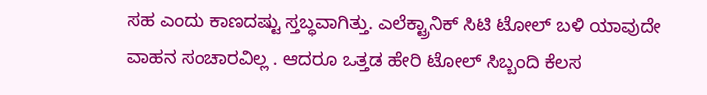ಸಹ ಎಂದು ಕಾಣದಷ್ಟು ಸ್ತಬ್ಧವಾಗಿತ್ತು. ಎಲೆಕ್ಟ್ರಾನಿಕ್ ಸಿಟಿ ಟೋಲ್ ಬಳಿ ಯಾವುದೇ ವಾಹನ ಸಂಚಾರವಿಲ್ಲ . ಆದರೂ ಒತ್ತಡ ಹೇರಿ ಟೋಲ್ ಸಿಬ್ಬಂದಿ ಕೆಲಸ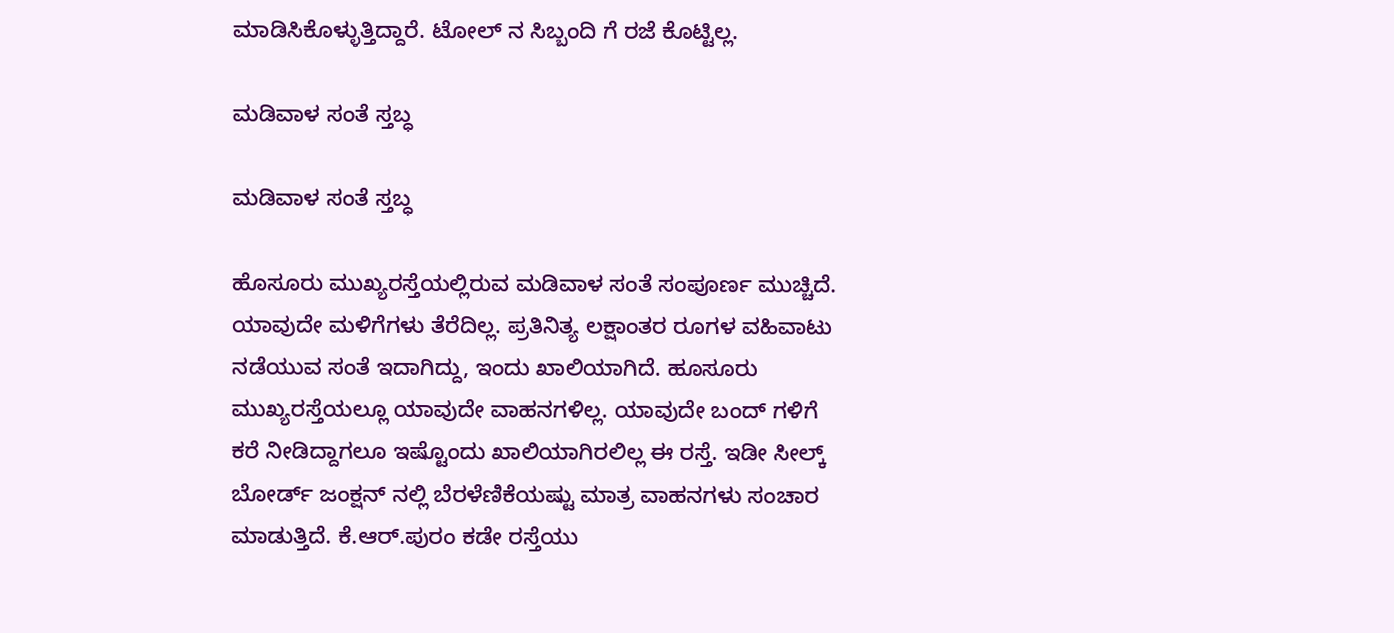ಮಾಡಿಸಿಕೊಳ್ಳುತ್ತಿದ್ದಾರೆ. ಟೋಲ್ ನ ಸಿಬ್ಬಂದಿ ಗೆ ರಜೆ ಕೊಟ್ಟಿಲ್ಲ.

ಮಡಿವಾಳ ಸಂತೆ ಸ್ತಬ್ಧ

ಮಡಿವಾಳ ಸಂತೆ ಸ್ತಬ್ಧ

ಹೊಸೂರು ಮುಖ್ಯರಸ್ತೆಯಲ್ಲಿರುವ ಮಡಿವಾಳ ಸಂತೆ ಸಂಪೂರ್ಣ ಮುಚ್ಚಿದೆ. ಯಾವುದೇ ಮಳಿಗೆಗಳು‌ ತೆರೆದಿಲ್ಲ. ಪ್ರತಿನಿತ್ಯ ಲಕ್ಷಾಂತರ ರೂಗಳ ವಹಿವಾಟು ನಡೆಯುವ ಸಂತೆ ಇದಾಗಿದ್ದು, ಇಂದು ಖಾಲಿಯಾಗಿದೆ. ಹೂಸೂರು ಮುಖ್ಯರಸ್ತೆಯಲ್ಲೂ ಯಾವುದೇ ವಾಹನಗಳಿಲ್ಲ. ಯಾವುದೇ ಬಂದ್ ಗಳಿಗೆ ಕರೆ ನೀಡಿದ್ದಾಗಲೂ ಇಷ್ಟೊಂದು ಖಾಲಿಯಾಗಿರಲಿಲ್ಲ ಈ ರಸ್ತೆ. ಇಡೀ ಸೀಲ್ಕ್ ಬೋರ್ಡ್ ಜಂಕ್ಷನ್ ನಲ್ಲಿ‌ ಬೆರಳೆಣಿಕೆಯಷ್ಟು ಮಾತ್ರ ವಾಹನಗಳು ಸಂಚಾರ ಮಾಡುತ್ತಿದೆ. ಕೆ.ಆರ್.ಪುರಂ ಕಡೇ ರಸ್ತೆಯು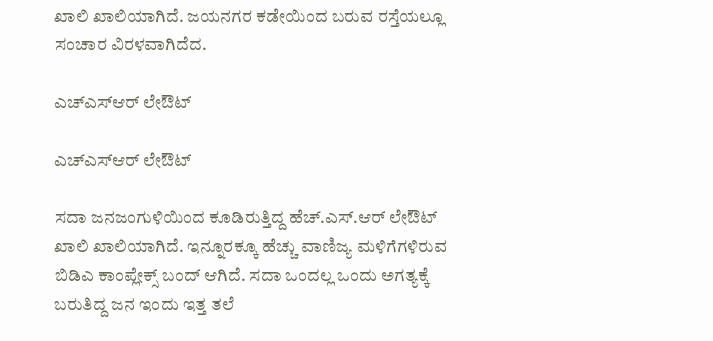ಖಾಲಿ ಖಾಲಿಯಾಗಿದೆ. ಜಯನಗರ ಕಡೇಯಿಂದ ಬರುವ ರಸ್ತೆಯಲ್ಲೂ ಸಂಚಾರ ವಿರಳವಾಗಿದೆದ.

ಎಚ್‌ಎಸ್‌ಆರ್ ಲೇಔಟ್

ಎಚ್‌ಎಸ್‌ಆರ್ ಲೇಔಟ್

ಸದಾ ಜನಜಂಗುಳಿಯಿಂದ ಕೂಡಿರುತ್ತಿದ್ದ ಹೆಚ್.ಎಸ್.ಆರ್ ಲೇಔಟ್ ಖಾಲಿ ಖಾಲಿಯಾಗಿದೆ. ಇನ್ನೂರಕ್ಕೂ ಹೆಚ್ಚು ವಾಣಿಜ್ಯ ಮಳಿಗೆಗಳಿರುವ ಬಿಡಿಎ ಕಾಂಪ್ಲೇಕ್ಸ್ ಬಂದ್ ಆಗಿದೆ. ಸದಾ ಒಂದಲ್ಲ‌ ಒಂದು ಅಗತ್ಯಕ್ಕೆ ಬರುತಿದ್ದ ಜನ ಇಂದು ಇತ್ತ ತಲೆ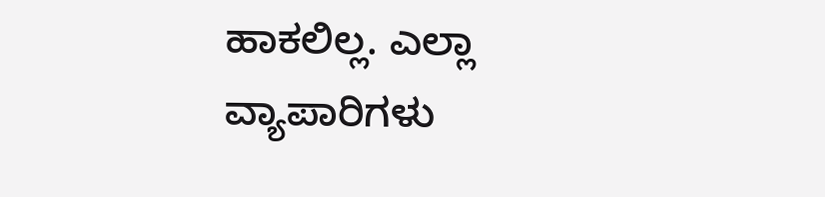ಹಾಕಲಿಲ್ಲ. ಎಲ್ಲಾ ವ್ಯಾಪಾರಿಗಳು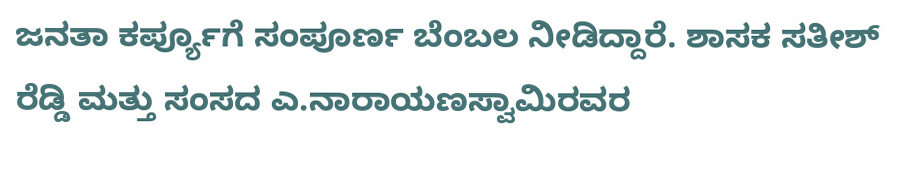ಜನತಾ ಕರ್ಪ್ಯೂಗೆ ಸಂಪೂರ್ಣ ಬೆಂಬಲ ನೀಡಿದ್ದಾರೆ. ಶಾಸಕ ಸತೀಶ್ ರೆಡ್ಡಿ ಮತ್ತು ಸಂಸದ ಎ.ನಾರಾಯಣಸ್ವಾಮಿರವರ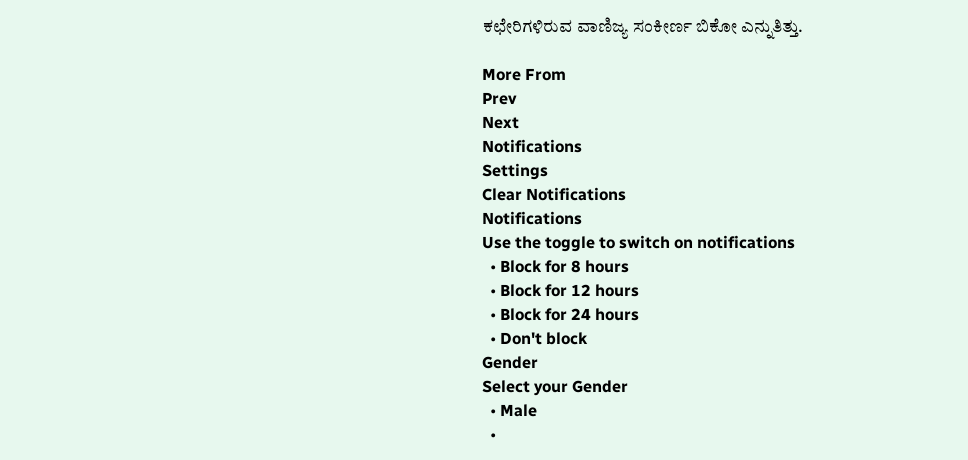ಕಛೇರಿಗಳಿರುವ ವಾಣಿಜ್ಯ ಸಂಕೀರ್ಣ ಬಿಕೋ ಎನ್ನುತಿತ್ತು.

More From
Prev
Next
Notifications
Settings
Clear Notifications
Notifications
Use the toggle to switch on notifications
  • Block for 8 hours
  • Block for 12 hours
  • Block for 24 hours
  • Don't block
Gender
Select your Gender
  • Male
  •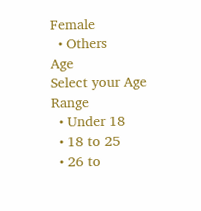Female
  • Others
Age
Select your Age Range
  • Under 18
  • 18 to 25
  • 26 to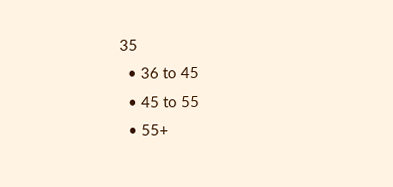35
  • 36 to 45
  • 45 to 55
  • 55+